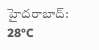హైదరాబాద్: 28°C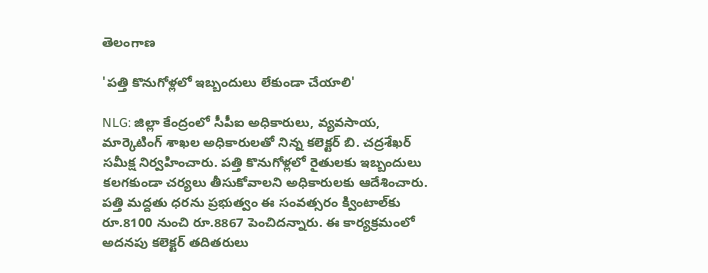తెలంగాణ

'పత్తి కొనుగోళ్లలో ఇబ్బందులు లేకుండా చేయాలి'

NLG: జిల్లా కేంద్రంలో సీపీఐ అధికారులు, వ్యవసాయ, మార్కెటింగ్ శాఖల అధికారులతో నిన్న కలెక్టర్ బి. చద్రశేఖర్ సమీక్ష నిర్వహించారు. పత్తి కొనుగోళ్లలో రైతులకు ఇబ్బందులు కలగకుండా చర్యలు తీసుకోవాలని అధికారులకు ఆదేశించారు. పత్తి మద్దతు ధరను ప్రభుత్వం ఈ సంవత్సరం క్వింటాల్‌కు రూ.8100 నుంచి రూ.8867 పెంచిదన్నారు. ఈ కార్యక్రమంలో అదనపు కలెక్టర్ తదితరులు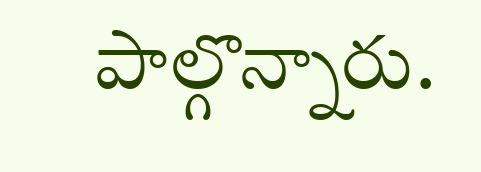పాల్గొన్నారు.